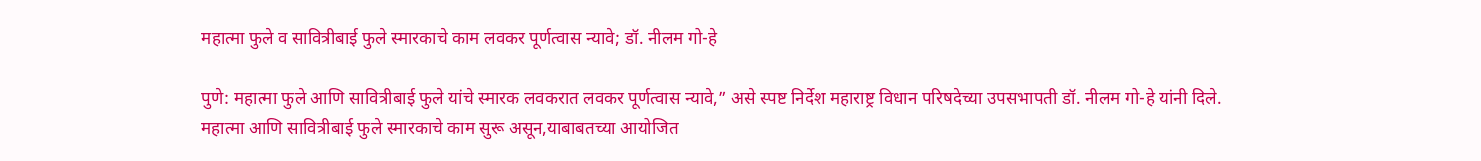महात्मा फुले व सावित्रीबाई फुले स्मारकाचे काम लवकर पूर्णत्वास न्यावे; डॉ. नीलम गो-हे

पुणे: महात्मा फुले आणि सावित्रीबाई फुले यांचे स्मारक लवकरात लवकर पूर्णत्वास न्यावे,” असे स्पष्ट निर्देश महाराष्ट्र विधान परिषदेच्या उपसभापती डॉ. नीलम गो-हे यांनी दिले. महात्मा आणि सावित्रीबाई फुले स्मारकाचे काम सुरू असून,याबाबतच्या आयोजित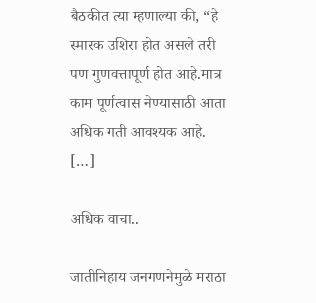बैठकीत त्या म्हणाल्या की, “हे स्मारक उशिरा होत असले तरी पण गुणवत्तापूर्ण होत आहे.मात्र काम पूर्णत्वास नेण्यासाठी आता अधिक गती आवश्यक आहे. […]

अधिक वाचा..

जातीनिहाय जनगणनेमुळे मराठा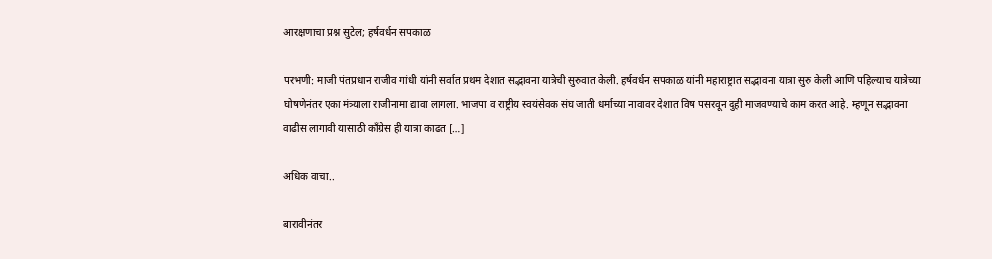आरक्षणाचा प्रश्न सुटेल; हर्षवर्धन सपकाळ

परभणी: माजी पंतप्रधान राजीव गांधी यांनी सर्वात प्रथम देशात सद्भावना यात्रेची सुरुवात केली. हर्षवर्धन सपकाळ यांनी महाराष्ट्रात सद्भावना यात्रा सुरु केली आणि पहिल्याच यात्रेच्या घोषणेनंतर एका मंत्र्याला राजीनामा द्यावा लागला. भाजपा व राष्ट्रीय स्वयंसेवक संघ जाती धर्माच्या नावावर देशात विष पसरवून दुही माजवण्याचे काम करत आहे. म्हणून सद्भावना वाढीस लागावी यासाठी काँग्रेस ही यात्रा काढत […]

अधिक वाचा..

बारावीनंतर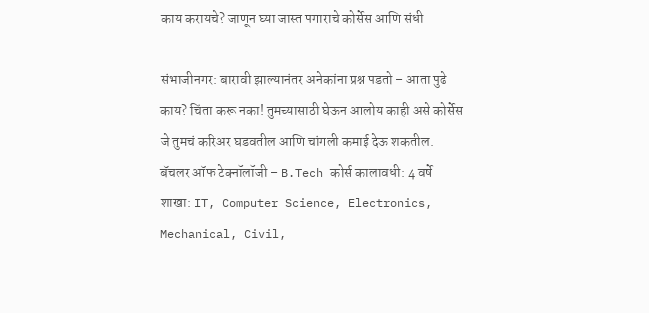काय करायचे? जाणून घ्या जास्त पगाराचे कोर्सेस आणि संधी

संभाजीनगर: बारावी झाल्यानंतर अनेकांना प्रश्न पडतो – आता पुढे काय? चिंता करू नका! तुमच्यासाठी घेऊन आलोय काही असे कोर्सेस जे तुमचं करिअर घडवतील आणि चांगली कमाई देऊ शकतील. बॅचलर ऑफ टेक्नॉलॉजी – B.Tech कोर्स कालावधी: 4 वर्षे शाखा: IT, Computer Science, Electronics, Mechanical, Civil,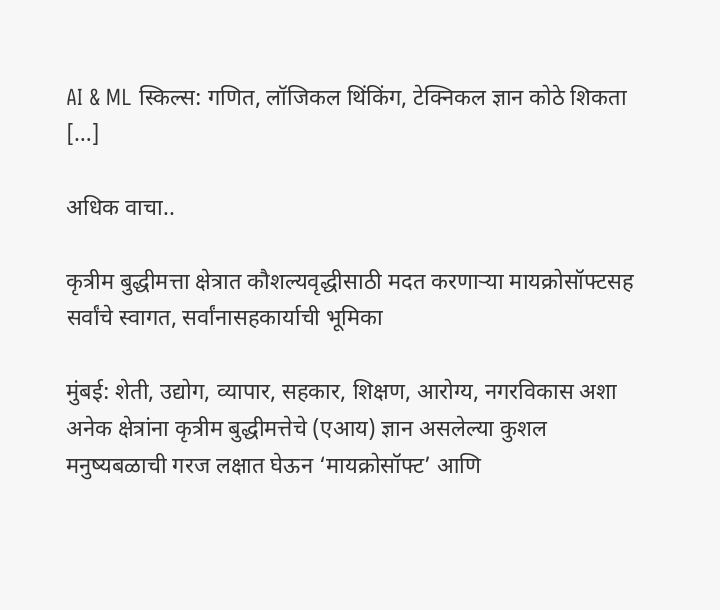AI & ML स्किल्स: गणित, लॉजिकल थिंकिंग, टेक्निकल ज्ञान कोठे शिकता […]

अधिक वाचा..

कृत्रीम बुद्धीमत्ता क्षेत्रात कौशल्यवृद्धीसाठी मदत करणाऱ्या मायक्रोसॉफ्टसह सर्वांचे स्वागत, सर्वांनासहकार्याची भूमिका

मुंबई: शेती, उद्योग, व्यापार, सहकार, शिक्षण, आरोग्य, नगरविकास अशा अनेक क्षेत्रांना कृत्रीम बुद्धीमत्तेचे (एआय) ज्ञान असलेल्या कुशल मनुष्यबळाची गरज लक्षात घेऊन ‘मायक्रोसॉफ्ट’ आणि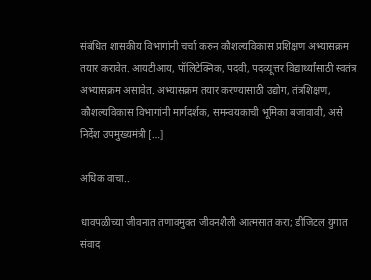संबंधित शासकीय विभागांनी चर्चा करुन कौशल्यविकास प्रशिक्षण अभ्यासक्रम तयार करावेत. आयटीआय, पॉलिटेक्निक, पदवी, पदव्यूत्तर विद्यार्थ्यांसाठी स्वतंत्र अभ्यासक्रम असावेत. अभ्यासक्रम तयार करण्यासाठी उद्योग, तंत्रशिक्षण, कौशल्यविकास विभागांनी मार्गदर्शक, समन्वयकाची भूमिका बजावावी, असे निर्देश उपमुख्यमंत्री […]

अधिक वाचा..

धावपळीच्या जीवनात तणावमुक्त जीवनशैली आत्मसात करा; डीजिटल युगात संवाद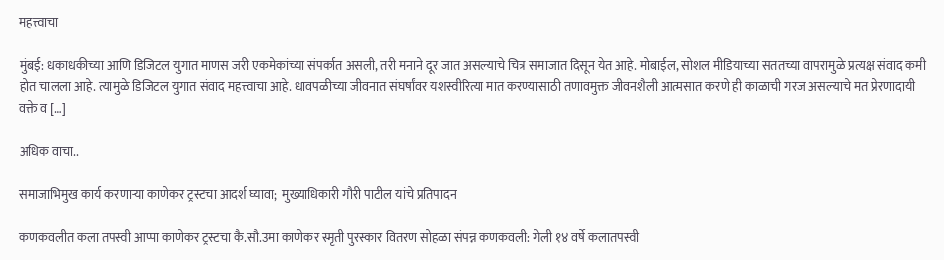महत्त्वाचा

मुंबई: धकाधकीच्या आणि डिजिटल युगात माणस जरी एकमेकांच्या संपर्कात असली, तरी मनाने दूर जात असल्याचे चित्र समाजात दिसून येत आहे. मोबाईल, सोशल मीडियाच्या सततच्या वापरामुळे प्रत्यक्ष संवाद कमी होत चालला आहे. त्यामुळे डिजिटल युगात संवाद महत्त्वाचा आहे. धावपळीच्या जीवनात संघर्षांवर यशस्वीरित्या मात करण्यासाठी तणावमुक्त जीवनशैली आत्मसात करणे ही काळाची गरज असल्याचे मत प्रेरणादायी वक्ते व […]

अधिक वाचा..

समाजाभिमुख कार्य करणाऱ्या काणेकर ट्रस्टचा आदर्श घ्यावा;  मुख्याधिकारी गौरी पाटील यांचे प्रतिपादन

कणकवलीत कला तपस्वी आप्पा काणेकर ट्रस्टचा कै.सौ.उमा काणेकर स्मृती पुरस्कार वितरण सोहळा संपन्न कणकवली: गेली १४ वर्षे कलातपस्वी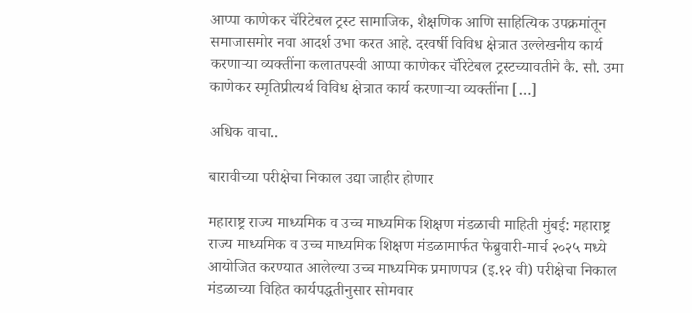आप्पा काणेकर चॅरिटेबल ट्रस्ट सामाजिक, शैक्षणिक आणि साहित्यिक उपक्रमांतून समाजासमोर नवा आदर्श उभा करत आहे. दरवर्षी विविध क्षेत्रात उल्लेखनीय कार्य करणाऱ्या व्यक्तींना कलातपस्वी आप्पा काणेकर चॅरिटेबल ट्रस्टच्यावतीने कै. सौ. उमा काणेकर स्मृतिप्रीत्यर्थ विविध क्षेत्रात कार्य करणाऱ्या व्यक्तींना […]

अधिक वाचा..

बारावीच्या परीक्षेचा निकाल उद्या जाहीर होणार

महाराष्ट्र राज्य माध्यमिक व उच्च माध्यमिक शिक्षण मंडळाची माहिती मुंबई: महाराष्ट्र राज्य माध्यमिक व उच्च माध्यमिक शिक्षण मंडळामार्फत फेब्रुवारी-मार्च २०२५ मध्ये आयोजित करण्यात आलेल्या उच्च माध्यमिक प्रमाणपत्र (इ.१२ वी) परीक्षेचा निकाल मंडळाच्या विहित कार्यपद्धतीनुसार सोमवार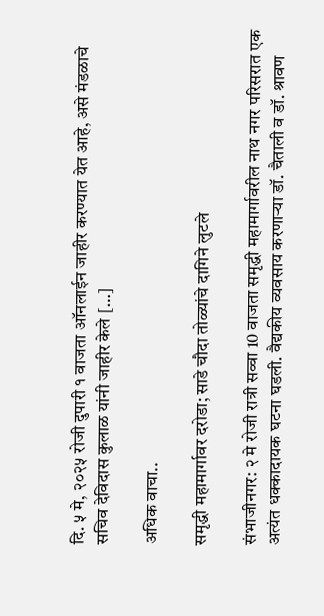दि. ५ मे, २०२५ रोजी दुपारी १ वाजता ऑनलाईन जाहीर करण्यात येत आहे, असे मंडळाचे सचिव देविदास कुलाळ यांनी जाहीर केले […]

अधिक वाचा..

समृद्धी महामार्गावर दरोडा; साडे चौदा तोळ्यांचे दागिने लुटले

संभाजीनगर: २ मे रोजी रात्री सव्वा 10 वाजता समृद्धी महामार्गावरील नाथ नगर परिसरात एक अत्यंत धक्कादायक घटना घडली. वैद्यकीय व्यवसाय करणाऱ्या डॉ. चैताली व डॉ. श्रावण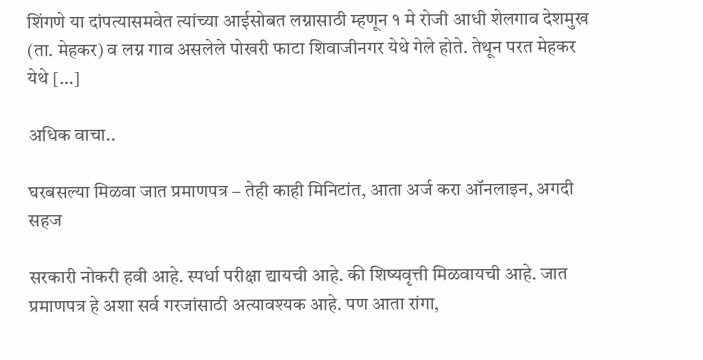शिंगणे या दांपत्यासमवेत त्यांच्या आईसोबत लग्नासाठी म्हणून १ मे रोजी आधी शेलगाव देशमुख (ता. मेहकर) व लग्न गाव असलेले पोखरी फाटा शिवाजीनगर येथे गेले होते. तेथून परत मेहकर येथे […]

अधिक वाचा..

घरबसल्या मिळवा जात प्रमाणपत्र – तेही काही मिनिटांत, आता अर्ज करा ऑनलाइन, अगदी सहज

सरकारी नोकरी हवी आहे. स्पर्धा परीक्षा द्यायची आहे. की शिष्यवृत्ती मिळवायची आहे. जात प्रमाणपत्र हे अशा सर्व गरजांसाठी अत्यावश्यक आहे. पण आता रांगा,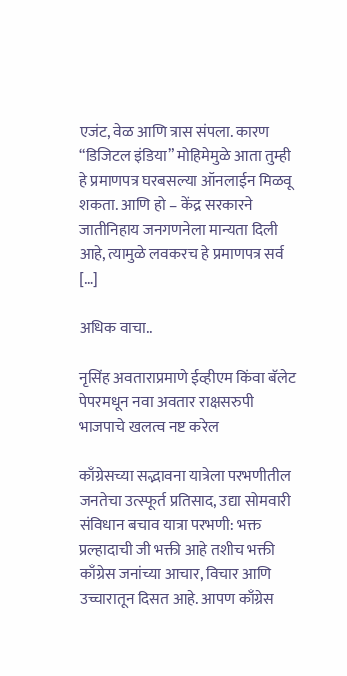एजंट, वेळ आणि त्रास संपला. कारण “डिजिटल इंडिया” मोहिमेमुळे आता तुम्ही हे प्रमाणपत्र घरबसल्या ऑनलाईन मिळवू शकता. आणि हो – केंद्र सरकारने जातीनिहाय जनगणनेला मान्यता दिली आहे, त्यामुळे लवकरच हे प्रमाणपत्र सर्व […]

अधिक वाचा..

नृसिंह अवताराप्रमाणे ईव्हीएम किंवा बॅलेट पेपरमधून नवा अवतार राक्षसरुपी भाजपाचे खलत्व नष्ट करेल

काँग्रेसच्या सद्भावना यात्रेला परभणीतील जनतेचा उत्स्फूर्त प्रतिसाद, उद्या सोमवारी संविधान बचाव यात्रा परभणी: भक्त प्रल्हादाची जी भक्ती आहे तशीच भक्ती काँग्रेस जनांच्या आचार, विचार आणि उच्चारातून दिसत आहे. आपण काँग्रेस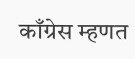काँग्रेस म्हणत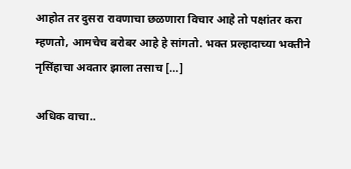आहोत तर दुसरा रावणाचा छळणारा विचार आहे तो पक्षांतर करा म्हणतो, आमचेच बरोबर आहे हे सांगतो. भक्त प्रल्हादाच्या भक्तीने नृसिंहाचा अवतार झाला तसाच […]

अधिक वाचा..